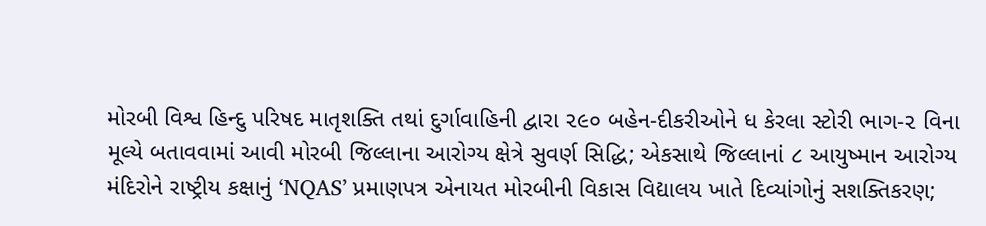મોરબી વિશ્વ હિન્દુ પરિષદ માતૃશક્તિ તથાં દુર્ગાવાહિની દ્વારા ૨૯૦ બહેન-દીકરીઓને ધ કેરલા સ્ટોરી ભાગ-૨ વિના મૂલ્યે બતાવવામાં આવી મોરબી જિલ્લાના આરોગ્ય ક્ષેત્રે સુવર્ણ સિદ્ધિ; એકસાથે જિલ્લાનાં ૮ આયુષ્માન આરોગ્ય મંદિરોને રાષ્ટ્રીય કક્ષાનું ‘NQAS’ પ્રમાણપત્ર એનાયત મોરબીની વિકાસ વિદ્યાલય ખાતે દિવ્યાંગોનું સશક્તિકરણ;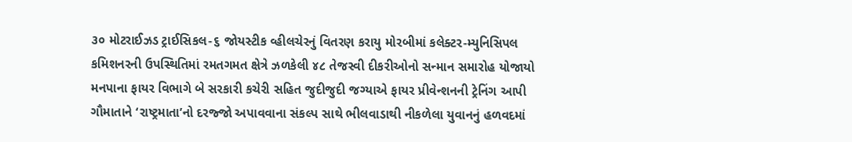૩૦ મોટરાઈઝડ ટ્રાઈસિકલ-૬ જોયસ્ટીક વ્હીલચેરનું વિતરણ કરાયુ મોરબીમાં કલેક્ટર-મ્યુનિસિપલ કમિશનરની ઉપસ્થિતિમાં રમતગમત ક્ષેત્રે ઝળકેલી ૪૮ તેજસ્વી દીકરીઓનો સન્માન સમારોહ યોજાયો મનપાના ફાયર વિભાગે બે સરકારી કચેરી સહિત જુદીજુદી જગ્યાએ ફાયર પ્રીવેન્શનની ટ્રેનિંગ આપી ગૌમાતાને ‘રાષ્ટ્રમાતા’નો દરજ્જો અપાવવાના સંકલ્પ સાથે ભીલવાડાથી નીકળેલા યુવાનનું હળવદમાં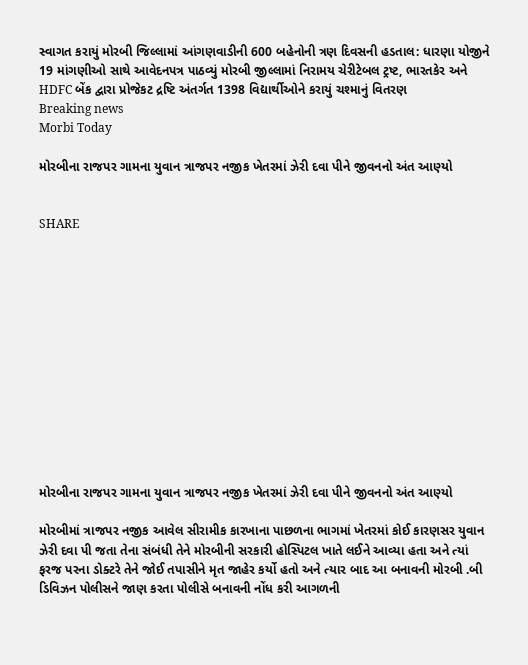સ્વાગત કરાયું મોરબી જિલ્લામાં આંગણવાડીની 600 બહેનોની ત્રણ દિવસની હડતાલ: ધારણા યોજીને 19 માંગણીઓ સાથે આવેદનપત્ર પાઠવ્યું મોરબી જીલ્લામાં નિરામય ચેરીટેબલ ટ્રષ્ટ, ભારતકેર અને HDFC બેંક દ્વારા પ્રોજેકટ દ્રષ્ટિ અંતર્ગત 1398 વિદ્યાર્થીઓને કરાયું ચશ્માનું વિતરણ
Breaking news
Morbi Today

મોરબીના રાજપર ગામના યુવાન ત્રાજપર નજીક ખેતરમાં ઝેરી દવા પીને જીવનનો અંત આણ્યો


SHARE













મોરબીના રાજપર ગામના યુવાન ત્રાજપર નજીક ખેતરમાં ઝેરી દવા પીને જીવનનો અંત આણ્યો

મોરબીમાં ત્રાજપર નજીક આવેલ સીરામીક કારખાના પાછળના ભાગમાં ખેતરમાં કોઈ કારણસર યુવાન ઝેરી દવા પી જતા તેના સંબંધી તેને મોરબીની સરકારી હોસ્પિટલ ખાતે લઈને આવ્યા હતા અને ત્યાં ફરજ પરના ડોક્ટરે તેને જોઈ તપાસીને મૃત જાહેર કર્યો હતો અને ત્યાર બાદ આ બનાવની મોરબી .બી ડિવિઝન પોલીસને જાણ કરતા પોલીસે બનાવની નોંધ કરી આગળની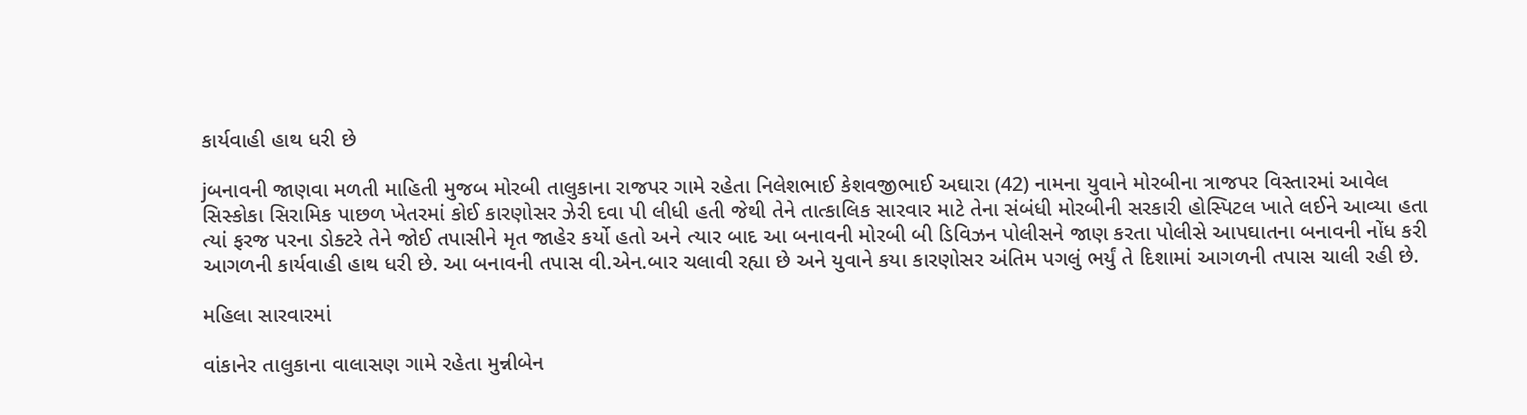કાર્યવાહી હાથ ધરી છે

jબનાવની જાણવા મળતી માહિતી મુજબ મોરબી તાલુકાના રાજપર ગામે રહેતા નિલેશભાઈ કેશવજીભાઈ અઘારા (42) નામના યુવાને મોરબીના ત્રાજપર વિસ્તારમાં આવેલ સિસ્કોકા સિરામિક પાછળ ખેતરમાં કોઈ કારણોસર ઝેરી દવા પી લીધી હતી જેથી તેને તાત્કાલિક સારવાર માટે તેના સંબંધી મોરબીની સરકારી હોસ્પિટલ ખાતે લઈને આવ્યા હતા ત્યાં ફરજ પરના ડોક્ટરે તેને જોઈ તપાસીને મૃત જાહેર કર્યો હતો અને ત્યાર બાદ આ બનાવની મોરબી બી ડિવિઝન પોલીસને જાણ કરતા પોલીસે આપઘાતના બનાવની નોંધ કરી આગળની કાર્યવાહી હાથ ધરી છે. આ બનાવની તપાસ વી.એન.બાર ચલાવી રહ્યા છે અને યુવાને કયા કારણોસર અંતિમ પગલું ભર્યું તે દિશામાં આગળની તપાસ ચાલી રહી છે.

મહિલા સારવારમાં

વાંકાનેર તાલુકાના વાલાસણ ગામે રહેતા મુન્નીબેન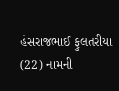હંસરાજભાઈ ફુલતરીયા (22) નામની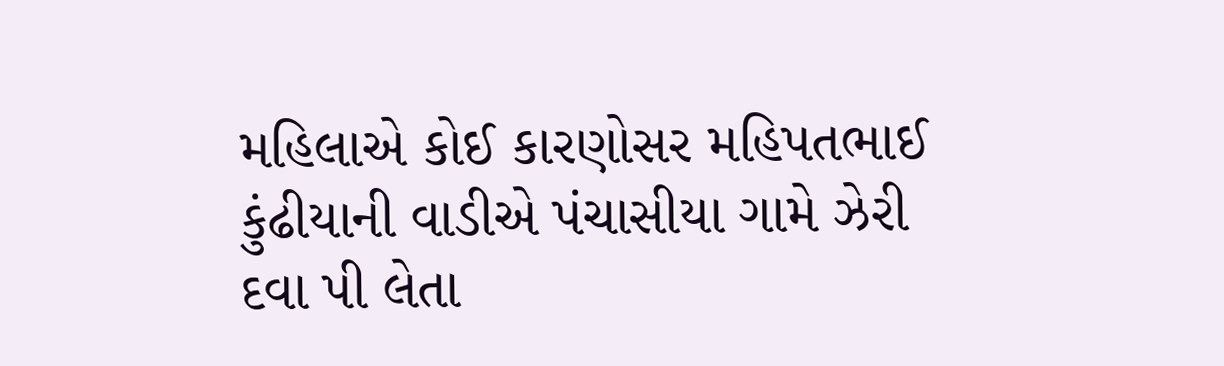મહિલાએ કોઈ કારણોસર મહિપતભાઈ કુંઢીયાની વાડીએ પંચાસીયા ગામે ઝેરી દવા પી લેતા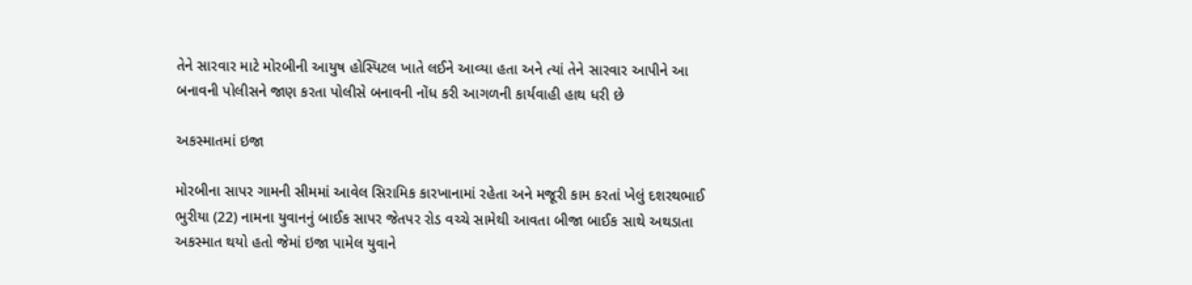તેને સારવાર માટે મોરબીની આયુષ હોસ્પિટલ ખાતે લઈને આવ્યા હતા અને ત્યાં તેને સારવાર આપીને આ બનાવની પોલીસને જાણ કરતા પોલીસે બનાવની નોંધ કરી આગળની કાર્યવાહી હાથ ધરી છે

અકસ્માતમાં ઇજા

મોરબીના સાપર ગામની સીમમાં આવેલ સિરામિક કારખાનામાં રહેતા અને મજૂરી કામ કરતાં ખેલું દશરથભાઈ ભુરીયા (22) નામના યુવાનનું બાઈક સાપર જેતપર રોડ વચ્ચે સામેથી આવતા બીજા બાઈક સાથે અથડાતા અકસ્માત થયો હતો જેમાં ઇજા પામેલ યુવાને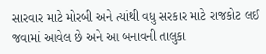સારવાર માટે મોરબી અને ત્યાંથી વધુ સરકાર માટે રાજકોટ લઈ જવામાં આવેલ છે અને આ બનાવની તાલુકા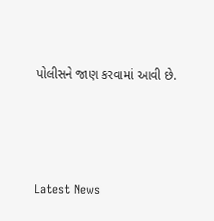પોલીસને જાણ કરવામાં આવી છે.




Latest News